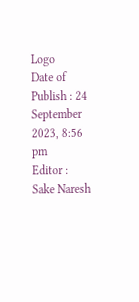Logo
Date of Publish : 24 September 2023, 8:56 pm
Editor : Sake Naresh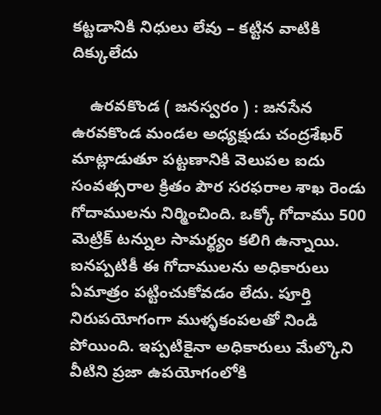కట్టడానికి నిధులు లేవు – కట్టిన వాటికి దిక్కులేదు

    ఉరవకొండ ( జనస్వరం ) : జనసేన ఉరవకొండ మండల అధ్యక్షుడు చంద్రశేఖర్ మాట్లాడుతూ పట్టణానికి వెలుపల ఐదు సంవత్సరాల క్రితం పౌర సరఫరాల శాఖ రెండు గోదాములను నిర్మించింది. ఒక్కో గోదాము 500 మెట్రిక్ టన్నుల సామర్థ్యం కలిగి ఉన్నాయి. ఐనప్పటికీ ఈ గోదాములను అధికారులు ఏమాత్రం పట్టించుకోవడం లేదు. పూర్తి నిరుపయోగంగా ముళ్ళకంపలతో నిండి పోయింది. ఇప్పటికైనా అధికారులు మేల్కొని వీటిని ప్రజా ఉపయోగంలోకి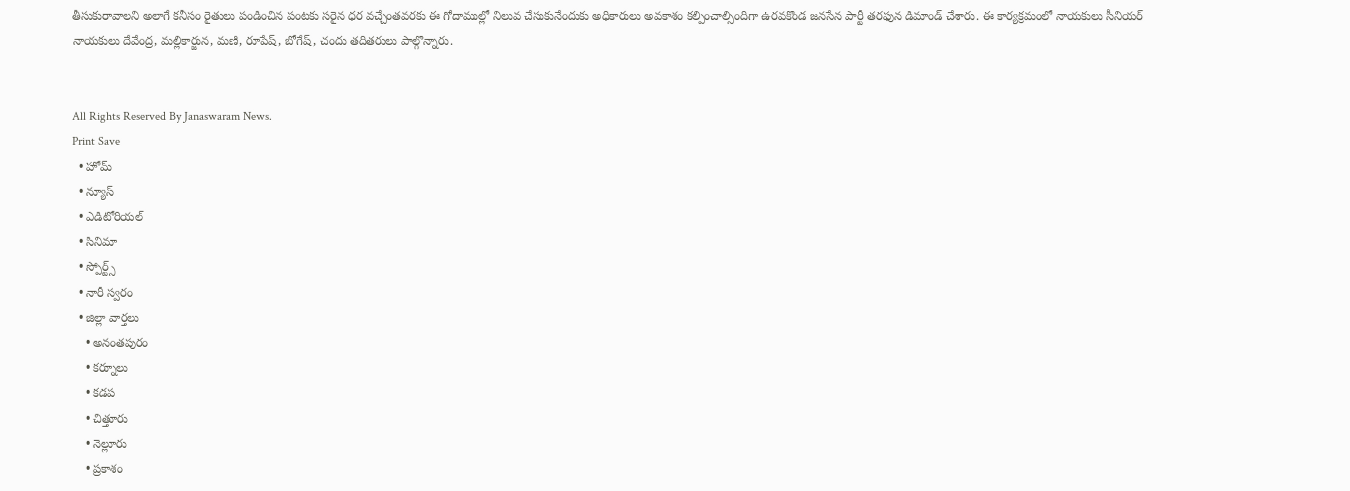తీసుకురావాలని అలాగే కనీసం రైతులు పండించిన పంటకు సరైన ధర వచ్చేంతవరకు ఈ గోదాముల్లో నిలువ చేసుకునేందుకు అధికారులు అవకాశం కల్పించాల్సిందిగా ఉరవకొండ జనసేన పార్టీ తరఫున డిమాండ్ చేశారు. ఈ కార్యక్రమంలో నాయకులు సీనియర్ నాయకులు దేవేంద్ర, మల్లికార్జున, మణి, రూపేష్, బోగేష్, చందు తదితరులు పాల్గొన్నారు.


All Rights Reserved By Janaswaram News.
Print Save
  • హోమ్
  • న్యూస్
  • ఎడిటోరియల్
  • సినిమా
  • స్పోర్ట్స్
  • నారీ స్వరం
  • జిల్లా వార్తలు
    • అనంతపురం
    • కర్నూలు
    • కడప
    • చిత్తూరు
    • నెల్లూరు
    • ప్రకాశం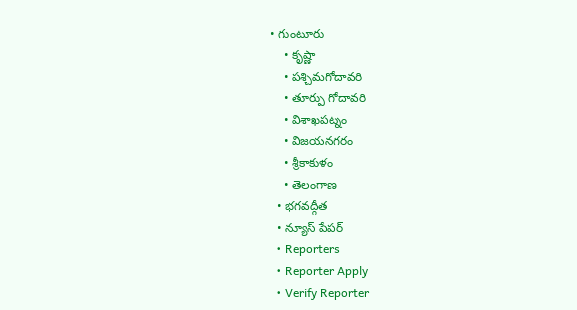• గుంటూరు
    • కృష్ణా
    • పశ్చిమగోదావరి
    • తూర్పు గోదావరి
    • విశాఖపట్నం
    • విజయనగరం
    • శ్రీకాకుళం
    • తెలంగాణ
  • భగవద్గీత
  • న్యూస్ పేపర్
  • Reporters
  • Reporter Apply
  • Verify Reporter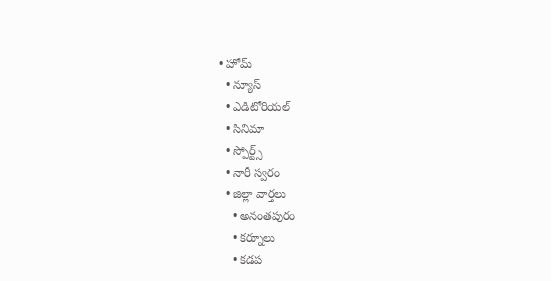• హోమ్
  • న్యూస్
  • ఎడిటోరియల్
  • సినిమా
  • స్పోర్ట్స్
  • నారీ స్వరం
  • జిల్లా వార్తలు
    • అనంతపురం
    • కర్నూలు
    • కడప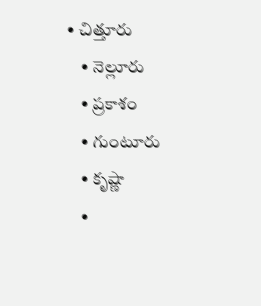• చిత్తూరు
    • నెల్లూరు
    • ప్రకాశం
    • గుంటూరు
    • కృష్ణా
    •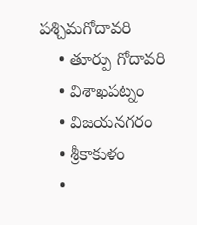పశ్చిమగోదావరి
    • తూర్పు గోదావరి
    • విశాఖపట్నం
    • విజయనగరం
    • శ్రీకాకుళం
    •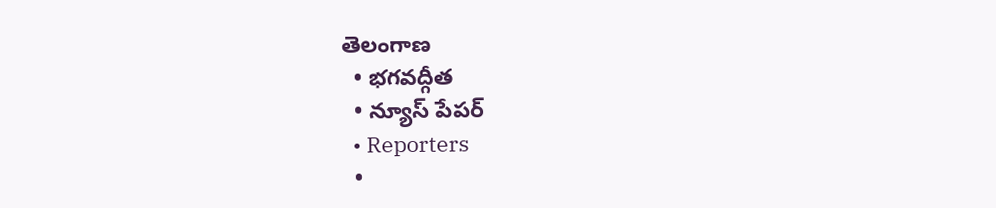తెలంగాణ
  • భగవద్గీత
  • న్యూస్ పేపర్
  • Reporters
  •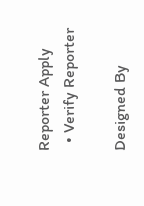Reporter Apply
  • Verify Reporter

Designed By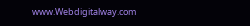www.Webdigitalway.com